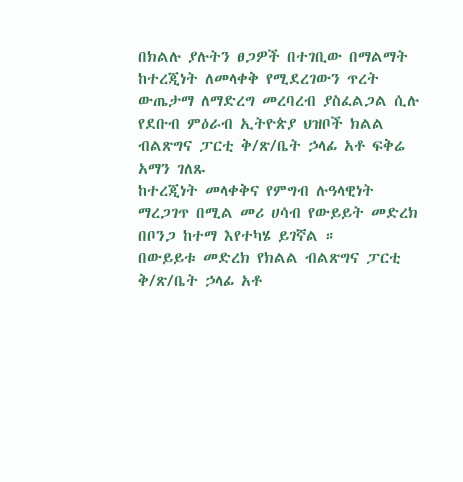በክልሉ ያሉትን ፀጋዎች በተገቢው በማልማት ከተረጂነት ለመላቀቅ የሚደረገውን ጥረት ውጤታማ ለማድረግ መረባረብ ያስፈልጋል ሲሉ የደቡብ ምዕራብ ኢትዮጵያ ህዝቦች ክልል ብልጽግና ፓርቲ ቅ/ጽ/ቤት ኃላፊ አቶ ፍቅሬ አማን ገለጹ
ከተረጂነት መላቀቅና የምግብ ሉዓላዊነት ማረጋገጥ በሚል መሪ ሀሳብ የውይይት መድረክ በቦንጋ ከተማ እየተካሄ ይገኛል ።
በውይይቱ መድረክ የክልል ብልጽግና ፓርቲ ቅ/ጽ/ቤት ኃላፊ አቶ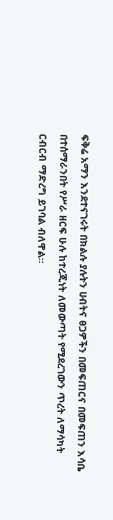ፍቅሬ አማን እንደተናገሩት በክልሉ ያሉትን ሀብትና ፀጋዎችን በመፍጠርና በመፍጠን እሳቤ በተሰማራንበት የሥራ ዘርፍ ሁሉ ከተረጂነት ለመውጣት የሚደረገውን ጥረት ለማሳካት ርብርብ ማድረግ ይገባል ብለዋል።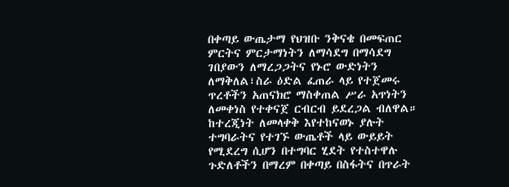በቀጣይ ውጤታማ የህዝቡ ንቅናቄ በመፍጠር ምርትና ምርታማነትን ለማሳደግ በማሳደግ ገበያውን ለማረጋጋትና የኑሮ ውድነትን ለማቅለል፣ስራ ዕድል ፈጠራ ላይ የተጀመሩ ጥረቶችን አጠናክሮ ማስቀጠል ሥራ አጥነትን ለመቀነስ የተቀናጀ ርብርብ ይደረጋል ብለዋል።
ከተረጂነት ለመላቀቅ እየተከናወኑ ያሉት ተግባራትና የተገኙ ውጤቶች ላይ ውይይት የሚደረግ ሲሆን በተግባር ሂደት የተስተዋሉ ጉድለቶችን በማረም በቀጣይ በስፋትና በጥራት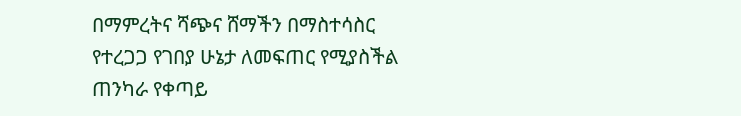በማምረትና ሻጭና ሸማችን በማስተሳስር የተረጋጋ የገበያ ሁኔታ ለመፍጠር የሚያስችል ጠንካራ የቀጣይ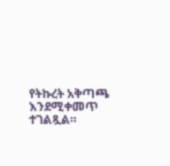የትኩረት አቅጣጫ እንደሚቀመጥ ተገልጿል።